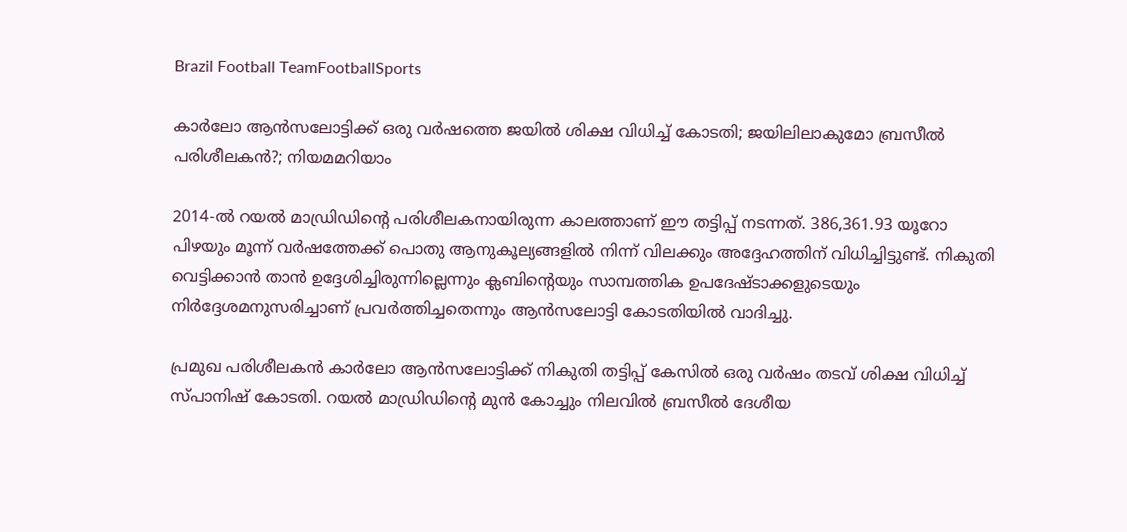Brazil Football TeamFootballSports

കാർലോ ആൻസലോട്ടിക്ക് ഒരു വർഷത്തെ ജയിൽ ശിക്ഷ വിധിച്ച് കോടതി; ജയിലിലാകുമോ ബ്രസീൽ പരിശീലകൻ?; നിയമമറിയാം

2014-ൽ റയൽ മാഡ്രിഡിന്റെ പരിശീലകനായിരുന്ന കാലത്താണ് ഈ തട്ടിപ്പ് നടന്നത്. 386,361.93 യൂറോ പിഴയും മൂന്ന് വർഷത്തേക്ക് പൊതു ആനുകൂല്യങ്ങളിൽ നിന്ന് വിലക്കും അദ്ദേഹത്തിന് വിധിച്ചിട്ടുണ്ട്. നികുതി വെട്ടിക്കാൻ താൻ ഉദ്ദേശിച്ചിരുന്നില്ലെന്നും ക്ലബിന്റെയും സാമ്പത്തിക ഉപദേഷ്ടാക്കളുടെയും നിർദ്ദേശമനുസരിച്ചാണ് പ്രവർത്തിച്ചതെന്നും ആൻസലോട്ടി കോടതിയിൽ വാദിച്ചു.

പ്രമുഖ പരിശീലകൻ കാർലോ ആൻസലോട്ടിക്ക് നികുതി തട്ടിപ്പ് കേസിൽ ഒരു വർഷം തടവ് ശിക്ഷ വിധിച്ച് സ്പാനിഷ് കോടതി. റയൽ മാഡ്രിഡിന്റെ മുൻ കോച്ചും നിലവിൽ ബ്രസീൽ ദേശീയ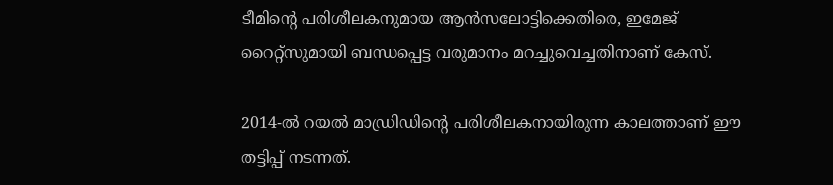ടീമിന്റെ പരിശീലകനുമായ ആൻസലോട്ടിക്കെതിരെ, ഇമേജ് റൈറ്റ്‌സുമായി ബന്ധപ്പെട്ട വരുമാനം മറച്ചുവെച്ചതിനാണ് കേസ്.

2014-ൽ റയൽ മാഡ്രിഡിന്റെ പരിശീലകനായിരുന്ന കാലത്താണ് ഈ തട്ടിപ്പ് നടന്നത്.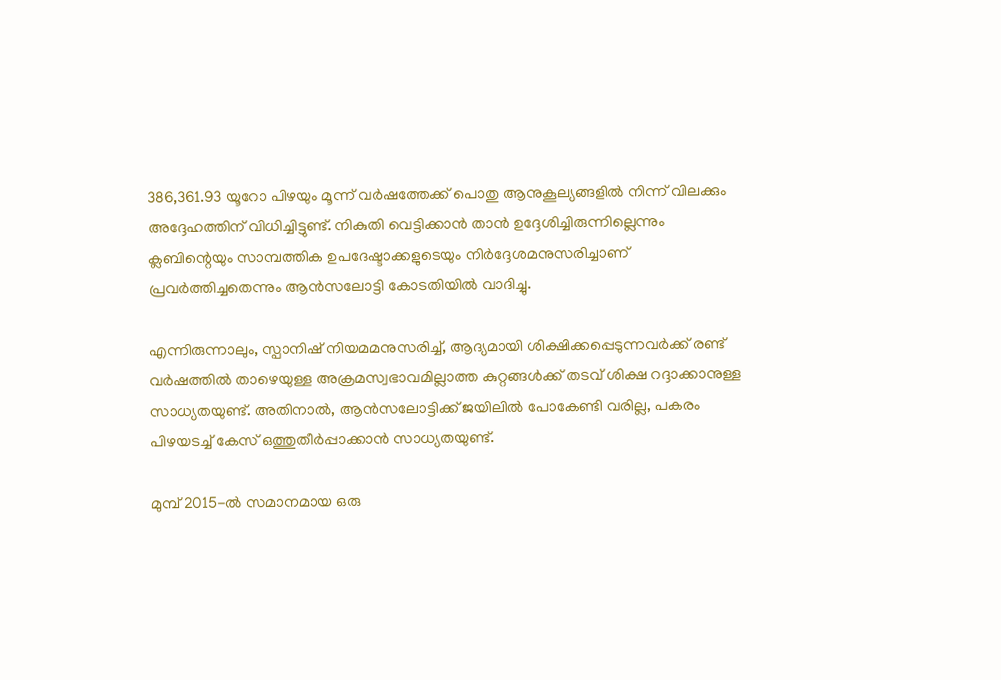386,361.93 യൂറോ പിഴയും മൂന്ന് വർഷത്തേക്ക് പൊതു ആനുകൂല്യങ്ങളിൽ നിന്ന് വിലക്കും അദ്ദേഹത്തിന് വിധിച്ചിട്ടുണ്ട്. നികുതി വെട്ടിക്കാൻ താൻ ഉദ്ദേശിച്ചിരുന്നില്ലെന്നും ക്ലബിന്റെയും സാമ്പത്തിക ഉപദേഷ്ടാക്കളുടെയും നിർദ്ദേശമനുസരിച്ചാണ് പ്രവർത്തിച്ചതെന്നും ആൻസലോട്ടി കോടതിയിൽ വാദിച്ചു.

എന്നിരുന്നാലും, സ്പാനിഷ് നിയമമനുസരിച്ച്, ആദ്യമായി ശിക്ഷിക്കപ്പെടുന്നവർക്ക് രണ്ട് വർഷത്തിൽ താഴെയുള്ള അക്രമസ്വഭാവമില്ലാത്ത കുറ്റങ്ങൾക്ക് തടവ് ശിക്ഷ റദ്ദാക്കാനുള്ള സാധ്യതയുണ്ട്. അതിനാൽ, ആൻസലോട്ടിക്ക് ജയിലിൽ പോകേണ്ടി വരില്ല, പകരം പിഴയടച്ച് കേസ് ഒത്തുതീർപ്പാക്കാൻ സാധ്യതയുണ്ട്.

മുമ്പ് 2015-ൽ സമാനമായ ഒരു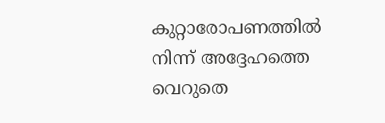കുറ്റാരോപണത്തിൽ നിന്ന് അദ്ദേഹത്തെ വെറുതെ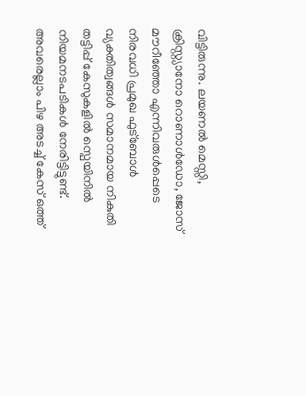വിട്ടിരുന്നു. ലയണൽ മെസ്സി, ക്രിസ്റ്റ്യാനോ റൊണാൾഡോ, ജോസ് മൗറീഞ്ഞോ എന്നിവരുൾപ്പെടെ നിരവധി പ്രമുഖ ഫുട്ബോൾ വ്യക്തിത്വങ്ങൾ സമാനമായ നികുതി തട്ടിപ്പ് കേസുകളിൽ സ്പെയിനിൽ നിയമനടപടികൾ നേരിട്ടിട്ടുണ്ട്. അവരെല്ലാം പിഴ അടച്ച് കേസ് ഒത്ത്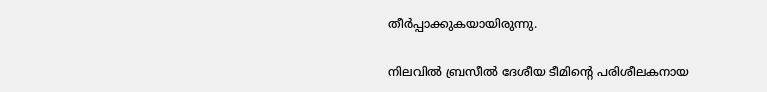തീർപ്പാക്കുകയായിരുന്നു.

നിലവിൽ ബ്രസീൽ ദേശീയ ടീമിന്റെ പരിശീലകനായ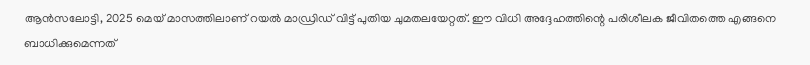ആൻസലോട്ടി, 2025 മെയ് മാസത്തിലാണ് റയൽ മാഡ്രിഡ് വിട്ട് പുതിയ ചുമതലയേറ്റത്. ഈ വിധി അദ്ദേഹത്തിന്റെ പരിശീലക ജീവിതത്തെ എങ്ങനെ ബാധിക്കുമെന്നത്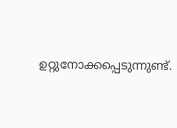ഉറ്റുനോക്കപ്പെടുന്നുണ്ട്.